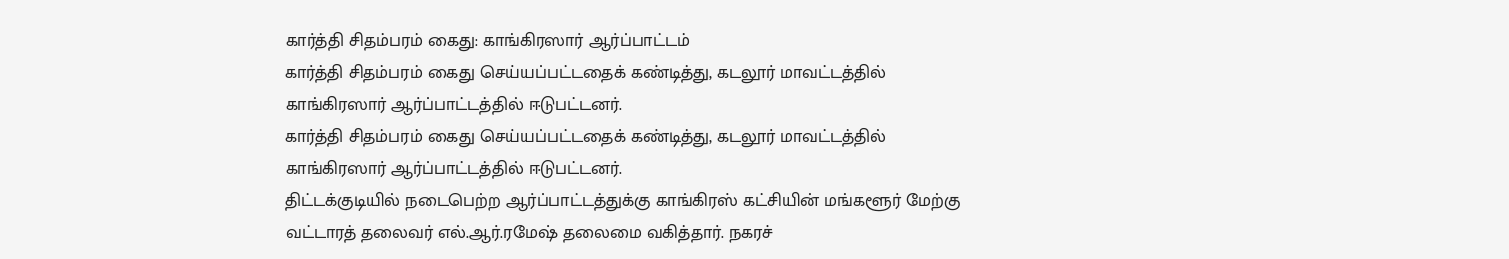கார்த்தி சிதம்பரம் கைது: காங்கிரஸார் ஆர்ப்பாட்டம்
கார்த்தி சிதம்பரம் கைது செய்யப்பட்டதைக் கண்டித்து, கடலூர் மாவட்டத்தில் காங்கிரஸார் ஆர்ப்பாட்டத்தில் ஈடுபட்டனர்.
கார்த்தி சிதம்பரம் கைது செய்யப்பட்டதைக் கண்டித்து, கடலூர் மாவட்டத்தில் காங்கிரஸார் ஆர்ப்பாட்டத்தில் ஈடுபட்டனர்.
திட்டக்குடியில் நடைபெற்ற ஆர்ப்பாட்டத்துக்கு காங்கிரஸ் கட்சியின் மங்களூர் மேற்கு வட்டாரத் தலைவர் எல்.ஆர்.ரமேஷ் தலைமை வகித்தார். நகரச்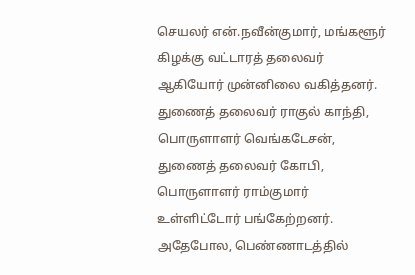செயலர் என்.நவீன்குமார், மங்களூர் கிழக்கு வட்டாரத் தலைவர் ஆகியோர் முன்னிலை வகித்தனர்.
துணைத் தலைவர் ராகுல் காந்தி, பொருளாளர் வெங்கடேசன், துணைத் தலைவர் கோபி, பொருளாளர் ராம்குமார் உள்ளிட்டோர் பங்கேற்றனர்.
அதேபோல, பெண்ணாடத்தில்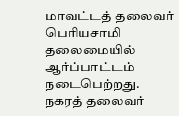மாவட்டத் தலைவர் பெரியசாமி தலைமையில் ஆர்ப்பாட்டம் நடைபெற்றது.
நகரத் தலைவர்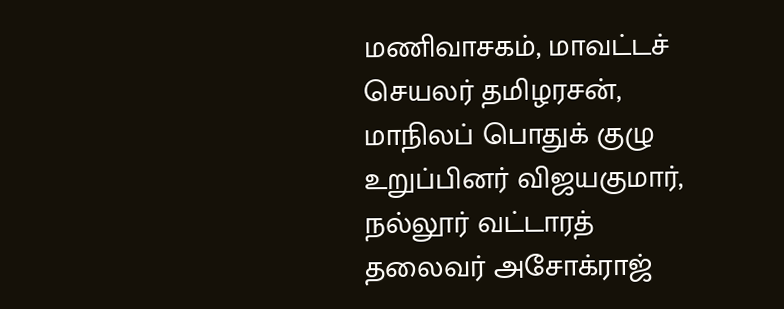மணிவாசகம், மாவட்டச் செயலர் தமிழரசன், மாநிலப் பொதுக் குழு உறுப்பினர் விஜயகுமார், நல்லூர் வட்டாரத் தலைவர் அசோக்ராஜ்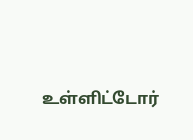உள்ளிட்டோர்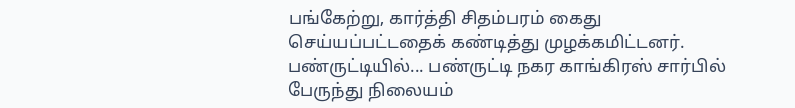பங்கேற்று, கார்த்தி சிதம்பரம் கைது செய்யப்பட்டதைக் கண்டித்து முழக்கமிட்டனர்.
பண்ருட்டியில்... பண்ருட்டி நகர காங்கிரஸ் சார்பில் பேருந்து நிலையம்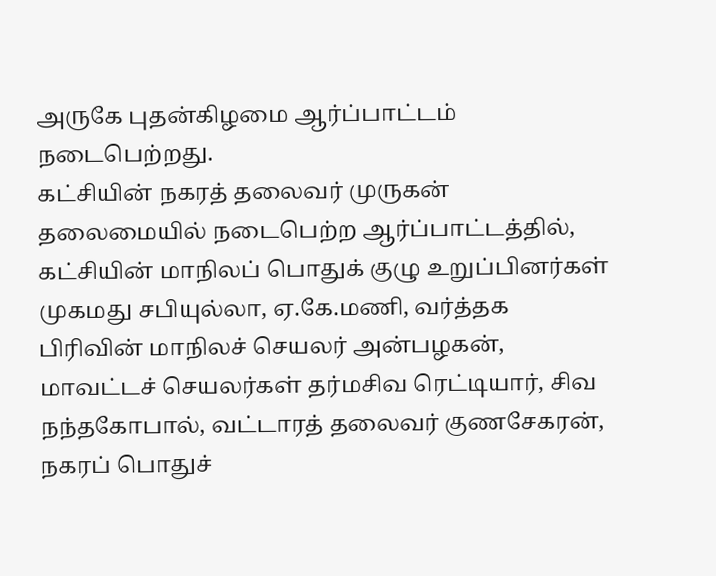அருகே புதன்கிழமை ஆர்ப்பாட்டம் நடைபெற்றது.
கட்சியின் நகரத் தலைவர் முருகன் தலைமையில் நடைபெற்ற ஆர்ப்பாட்டத்தில், கட்சியின் மாநிலப் பொதுக் குழு உறுப்பினர்கள் முகமது சபியுல்லா, ஏ.கே.மணி, வர்த்தக பிரிவின் மாநிலச் செயலர் அன்பழகன், மாவட்டச் செயலர்கள் தர்மசிவ ரெட்டியார், சிவ நந்தகோபால், வட்டாரத் தலைவர் குணசேகரன், நகரப் பொதுச்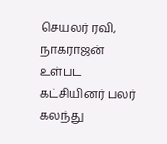செயலர் ரவி, நாகராஜன் உள்பட கட்சியினர் பலர் கலந்து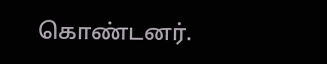கொண்டனர்.